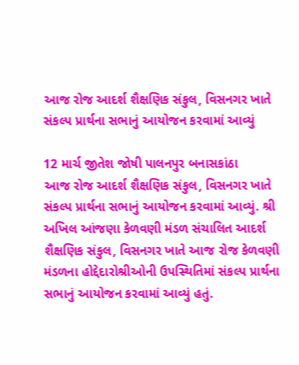આજ રોજ આદર્શ શૈક્ષણિક સંકુલ, વિસનગર ખાતે સંકલ્પ પ્રાર્થના સભાનું આયોજન કરવામાં આવ્યું

12 માર્ચ જીતેશ જોષી પાલનપુર બનાસકાંઠા
આજ રોજ આદર્શ શૈક્ષણિક સંકુલ, વિસનગર ખાતે સંકલ્પ પ્રાર્થના સભાનું આયોજન કરવામાં આવ્યું. શ્રી અખિલ આંજણા કેળવણી મંડળ સંચાલિત આદર્શ શૈક્ષણિક સંકુલ, વિસનગર ખાતે આજ રોજ કેળવણી મંડળના હોદ્દેદારોશ્રીઓની ઉપસ્થિતિમાં સંકલ્પ પ્રાર્થના સભાનું આયોજન કરવામાં આવ્યું હતું.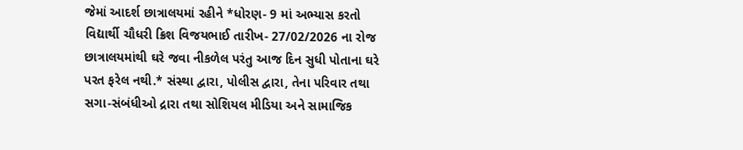જેમાં આદર્શ છાત્રાલયમાં રહીને *ધોરણ- 9 માં અભ્યાસ કરતો વિદ્યાર્થી ચૌધરી ક્રિશ વિજયભાઈ તારીખ- 27/02/2026 ના રોજ છાત્રાલયમાંથી ઘરે જવા નીકળેલ પરંતુ આજ દિન સુધી પોતાના ઘરે પરત ફરેલ નથી.* સંસ્થા દ્વારા, પોલીસ દ્વારા, તેના પરિવાર તથા સગા-સંબંધીઓ દ્રારા તથા સોશિયલ મીડિયા અને સામાજિક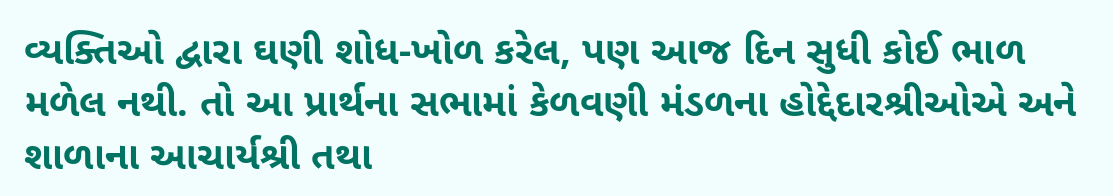વ્યક્તિઓ દ્વારા ઘણી શોધ-ખોળ કરેલ, પણ આજ દિન સુધી કોઈ ભાળ મળેલ નથી. તો આ પ્રાર્થના સભામાં કેળવણી મંડળના હોદ્દેદારશ્રીઓએ અને શાળાના આચાર્યશ્રી તથા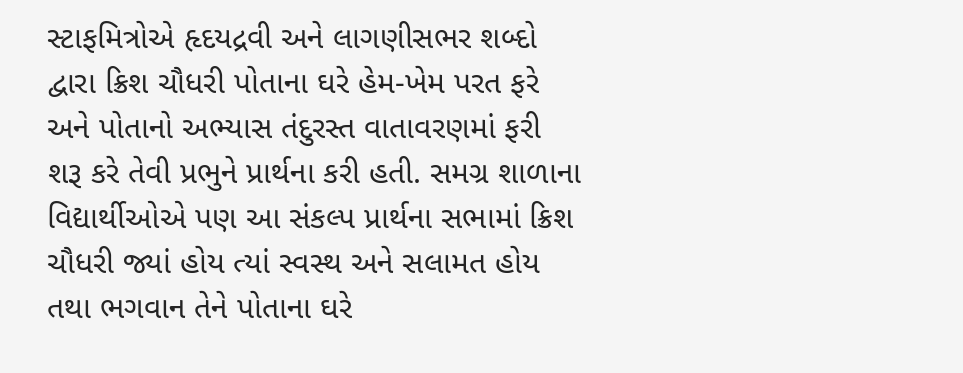સ્ટાફમિત્રોએ હૃદયદ્રવી અને લાગણીસભર શબ્દો દ્વારા ક્રિશ ચૌધરી પોતાના ઘરે હેમ-ખેમ પરત ફરે અને પોતાનો અભ્યાસ તંદુરસ્ત વાતાવરણમાં ફરી શરૂ કરે તેવી પ્રભુને પ્રાર્થના કરી હતી. સમગ્ર શાળાના વિદ્યાર્થીઓએ પણ આ સંકલ્પ પ્રાર્થના સભામાં ક્રિશ ચૌધરી જ્યાં હોય ત્યાં સ્વસ્થ અને સલામત હોય તથા ભગવાન તેને પોતાના ઘરે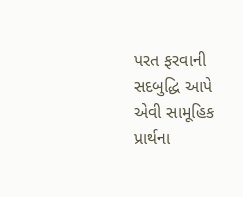પરત ફરવાની સદબુદ્ધિ આપે એવી સામૂહિક પ્રાર્થના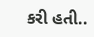કરી હતી..